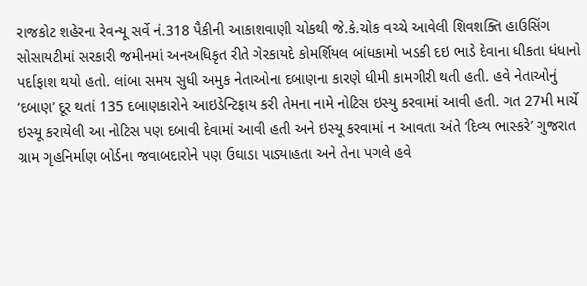રાજકોટ શહેરના રેવન્યૂ સર્વે નં.318 પૈકીની આકાશવાણી ચોકથી જે.કે.ચોક વચ્ચે આવેલી શિવશક્તિ હાઉસિંગ સોસાયટીમાં સરકારી જમીનમાં અનઅધિકૃત રીતે ગેરકાયદે કોમર્શિયલ બાંધકામો ખડકી દઇ ભાડે દેવાના ધીકતા ધંધાનો પર્દાફાશ થયો હતો. લાંબા સમય સુધી અમુક નેતાઓના દબાણના કારણે ધીમી કામગીરી થતી હતી. હવે નેતાઓનું ‘દબાણ’ દૂર થતાં 135 દબાણકારોને આઇડેન્ટિફાય કરી તેમના નામે નોટિસ ઇસ્યુ કરવામાં આવી હતી. ગત 27મી માર્ચે ઇસ્યૂ કરાયેલી આ નોટિસ પણ દબાવી દેવામાં આવી હતી અને ઇસ્યૂ કરવામાં ન આવતા અંતે ‘દિવ્ય ભાસ્કરે’ ગુજરાત ગ્રામ ગૃહનિર્માણ બોર્ડના જવાબદારોને પણ ઉઘાડા પાડ્યાહતા અને તેના પગલે હવે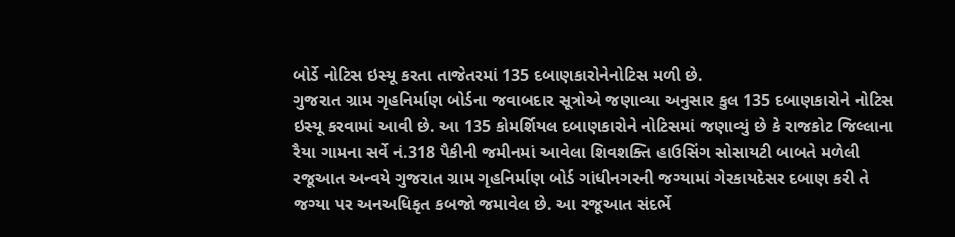બોર્ડે નોટિસ ઇસ્યૂ કરતા તાજેતરમાં 135 દબાણકારોનેનોટિસ મળી છે.
ગુજરાત ગ્રામ ગૃહનિર્માણ બોર્ડના જવાબદાર સૂત્રોએ જણાવ્યા અનુસાર કુલ 135 દબાણકારોને નોટિસ ઇસ્યૂ કરવામાં આવી છે. આ 135 કોમર્શિયલ દબાણકારોને નોટિસમાં જણાવ્યું છે કે રાજકોટ જિલ્લાના રૈયા ગામના સર્વે નં.318 પૈકીની જમીનમાં આવેલા શિવશક્તિ હાઉસિંગ સોસાયટી બાબતે મળેલી રજૂઆત અન્વયે ગુજરાત ગ્રામ ગૃહનિર્માણ બોર્ડ ગાંધીનગરની જગ્યામાં ગેરકાયદેસર દબાણ કરી તે જગ્યા પર અનઅધિકૃત કબજો જમાવેલ છે. આ રજૂઆત સંદર્ભે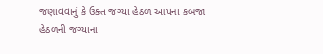જણાવવાનું કે ઉક્ત જગ્યા હેઠળ આપના કબજા હેઠળની જગ્યાના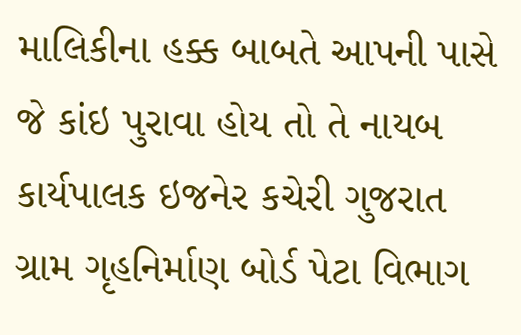માલિકીના હક્ક બાબતે આપની પાસે જે કાંઇ પુરાવા હોય તો તે નાયબ કાર્યપાલક ઇજનેર કચેરી ગુજરાત ગ્રામ ગૃહનિર્માણ બોર્ડ પેટા વિભાગ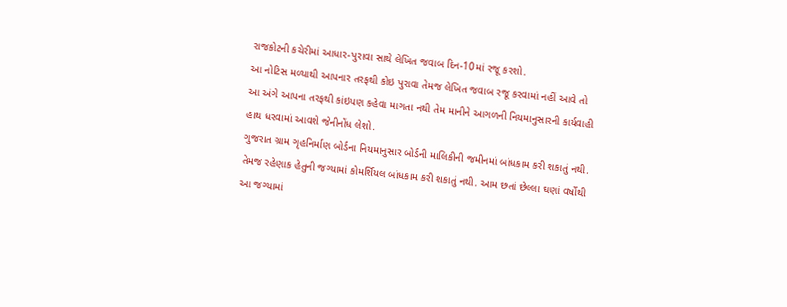રાજકોટની કચેરીમાં આધાર-પુરાવા સાથે લેખિત જવાબ દિન-10માં રજૂ કરશો.
આ નોટિસ મળ્યાથી આપનાર તરફથી કોઇ પુરાવા તેમજ લેખિત જવાબ રજૂ કરવામાં નહીં આવે તો આ અંગે આપના તરફથી કાંઇપણ કહેવા માગતા નથી તેમ માનીને આગળની નિયમાનુસારની કાર્યવાહી હાથ ધરવામાં આવશે જેનીનોંધ લેશો.
ગુજરાત ગ્રામ ગૃહનિર્માણ બોર્ડના નિયમાનુસાર બોર્ડની માલિકીની જમીનમાં બાંધકામ કરી શકાતું નથી. તેમજ રહેણાક હેતુની જગ્યામાં કોમર્શિયલ બાંધકામ કરી શકાતું નથી. આમ છતાં છેલ્લા ઘણાં વર્ષોથી આ જગ્યામાં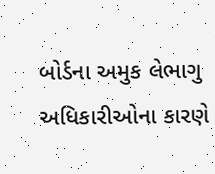બોર્ડના અમુક લેભાગુ અધિકારીઓના કારણે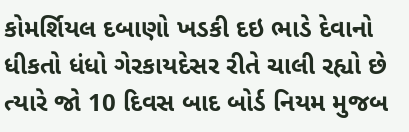કોમર્શિયલ દબાણો ખડકી દઇ ભાડે દેવાનો ધીકતો ધંધો ગેરકાયદેસર રીતે ચાલી રહ્યો છે ત્યારે જો 10 દિવસ બાદ બોર્ડ નિયમ મુજબ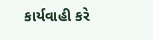કાર્યવાહી કરે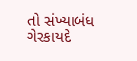તો સંખ્યાબંધ ગેરકાયદે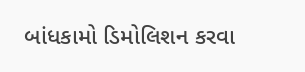બાંધકામો ડિમોલિશન કરવા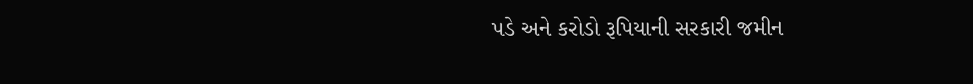પડે અને કરોડો રૂપિયાની સરકારી જમીન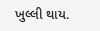ખુલ્લી થાય.